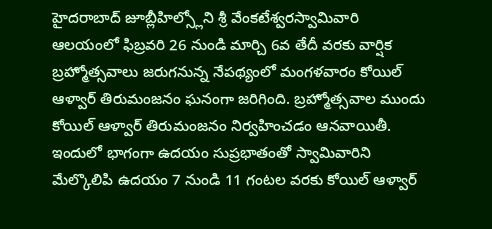హైదరాబాద్ జూబ్లీహిల్స్లోని శ్రీ వేంకటేశ్వరస్వామివారి ఆలయంలో ఫిబ్రవరి 26 నుండి మార్చి 6వ తేదీ వరకు వార్షిక బ్రహ్మోత్సవాలు జరుగనున్న నేపథ్యంలో మంగళవారం కోయిల్ ఆళ్వార్ తిరుమంజనం ఘనంగా జరిగింది. బ్రహ్మోత్సవాల ముందు కోయిల్ ఆళ్వార్ తిరుమంజనం నిర్వహించడం ఆనవాయితీ. ఇందులో భాగంగా ఉదయం సుప్రభాతంతో స్వామివారిని మేల్కొలిపి ఉదయం 7 నుండి 11 గంటల వరకు కోయిల్ ఆళ్వార్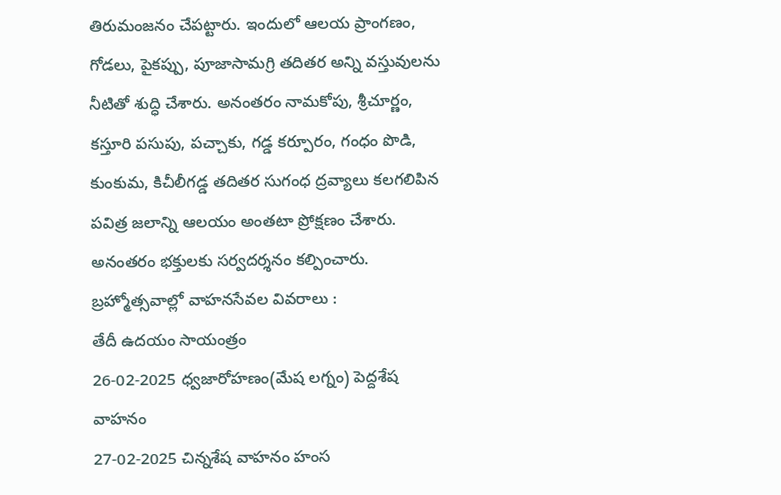తిరుమంజనం చేపట్టారు. ఇందులో ఆలయ ప్రాంగణం, గోడలు, పైకప్పు, పూజాసామగ్రి తదితర అన్ని వస్తువులను నీటితో శుద్ధి చేశారు. అనంతరం నామకోపు, శ్రీచూర్ణం, కస్తూరి పసుపు, పచ్చాకు, గడ్డ కర్పూరం, గంధం పొడి, కుంకుమ, కిచీలీగడ్డ తదితర సుగంధ ద్రవ్యాలు కలగలిపిన పవిత్ర జలాన్ని ఆలయం అంతటా ప్రోక్షణం చేశారు. అనంతరం భక్తులకు సర్వదర్శనం కల్పించారు.
బ్రహ్మోత్సవాల్లో వాహనసేవల వివరాలు :
తేదీ ఉదయం సాయంత్రం
26-02-2025 ధ్వజారోహణం(మేష లగ్నం) పెద్దశేష వాహనం
27-02-2025 చిన్నశేష వాహనం హంస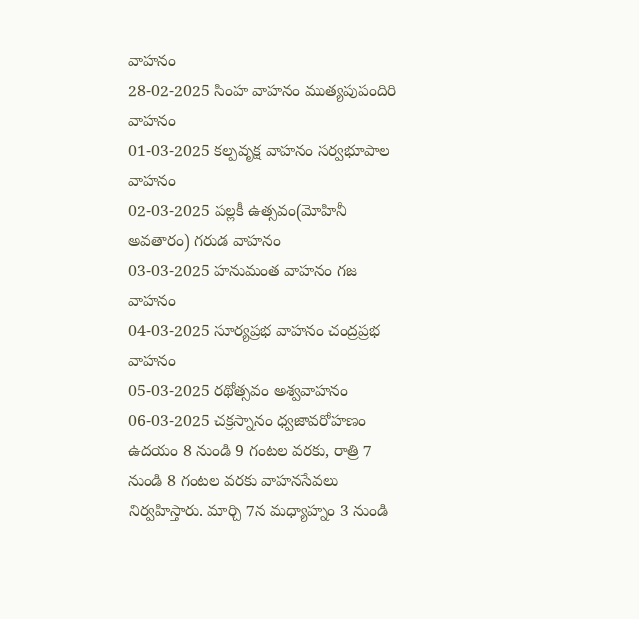వాహనం
28-02-2025 సింహ వాహనం ముత్యపుపందిరి వాహనం
01-03-2025 కల్పవృక్ష వాహనం సర్వభూపాల వాహనం
02-03-2025 పల్లకీ ఉత్సవం(మోహినీ అవతారం) గరుడ వాహనం
03-03-2025 హనుమంత వాహనం గజ వాహనం
04-03-2025 సూర్యప్రభ వాహనం చంద్రప్రభ వాహనం
05-03-2025 రథోత్సవం అశ్వవాహనం
06-03-2025 చక్రస్నానం ధ్వజావరోహణం
ఉదయం 8 నుండి 9 గంటల వరకు, రాత్రి 7 నుండి 8 గంటల వరకు వాహనసేవలు నిర్వహిస్తారు. మార్చి 7న మధ్యాహ్నం 3 నుండి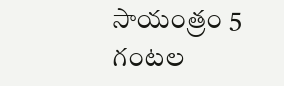సాయంత్రం 5 గంటల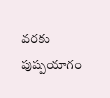వరకు పుష్పయాగం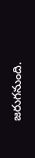జరుగనుంది.